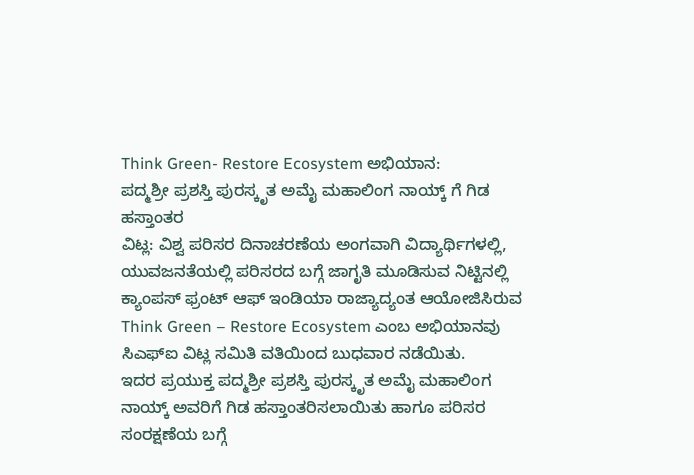Think Green- Restore Ecosystem ಅಭಿಯಾನ:
ಪದ್ಮಶ್ರೀ ಪ್ರಶಸ್ತಿ ಪುರಸ್ಕೃತ ಅಮೈ ಮಹಾಲಿಂಗ ನಾಯ್ಕ್ ಗೆ ಗಿಡ ಹಸ್ತಾಂತರ
ವಿಟ್ಲ: ವಿಶ್ವ ಪರಿಸರ ದಿನಾಚರಣೆಯ ಅಂಗವಾಗಿ ವಿದ್ಯಾರ್ಥಿಗಳಲ್ಲಿ, ಯುವಜನತೆಯಲ್ಲಿ ಪರಿಸರದ ಬಗ್ಗೆ ಜಾಗೃತಿ ಮೂಡಿಸುವ ನಿಟ್ಟಿನಲ್ಲಿ ಕ್ಯಾಂಪಸ್ ಫ್ರಂಟ್ ಆಫ್ ಇಂಡಿಯಾ ರಾಜ್ಯಾದ್ಯಂತ ಆಯೋಜಿಸಿರುವ Think Green – Restore Ecosystem ಎಂಬ ಅಭಿಯಾನವು ಸಿಎಫ್ಐ ವಿಟ್ಲ ಸಮಿತಿ ವತಿಯಿಂದ ಬುಧವಾರ ನಡೆಯಿತು.
ಇದರ ಪ್ರಯುಕ್ತ ಪದ್ಮಶ್ರೀ ಪ್ರಶಸ್ತಿ ಪುರಸ್ಕೃತ ಅಮೈ ಮಹಾಲಿಂಗ ನಾಯ್ಕ್ ಅವರಿಗೆ ಗಿಡ ಹಸ್ತಾಂತರಿಸಲಾಯಿತು ಹಾಗೂ ಪರಿಸರ ಸಂರಕ್ಷಣೆಯ ಬಗ್ಗೆ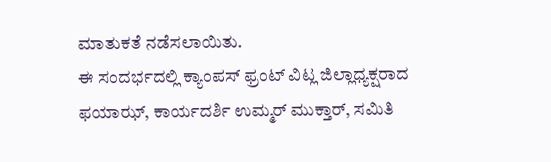ಮಾತುಕತೆ ನಡೆಸಲಾಯಿತು.
ಈ ಸಂದರ್ಭದಲ್ಲಿ ಕ್ಯಾಂಪಸ್ ಫ್ರಂಟ್ ವಿಟ್ಲ ಜಿಲ್ಲಾಧ್ಯಕ್ಷರಾದ ಫಯಾಝ್, ಕಾರ್ಯದರ್ಶಿ ಉಮ್ಮರ್ ಮುಕ್ತಾರ್, ಸಮಿತಿ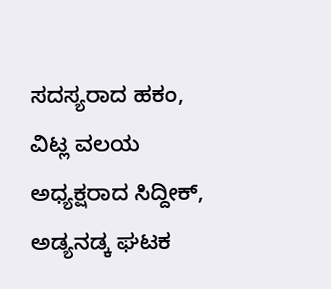ಸದಸ್ಯರಾದ ಹಕಂ, ವಿಟ್ಲ ವಲಯ ಅಧ್ಯಕ್ಷರಾದ ಸಿದ್ದೀಕ್, ಅಡ್ಯನಡ್ಕ ಘಟಕ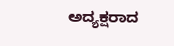ಅದ್ಯಕ್ಷರಾದ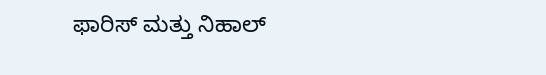ಫಾರಿಸ್ ಮತ್ತು ನಿಹಾಲ್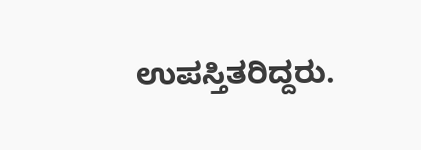ಉಪಸ್ತಿತರಿದ್ದರು.